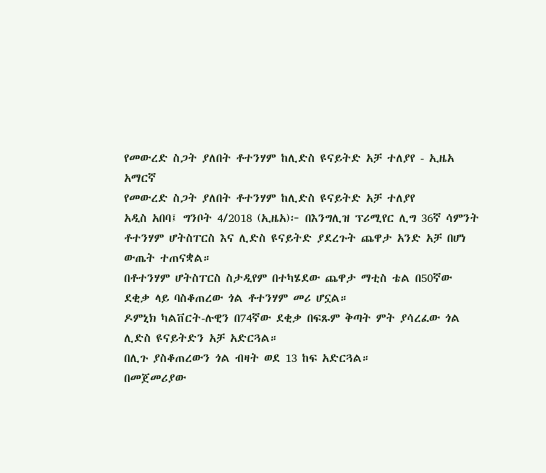የመውረድ ስጋት ያለበት ቶተንሃም ከሊድስ ዩናይትድ አቻ ተለያየ - ኢዜአ አማርኛ
የመውረድ ስጋት ያለበት ቶተንሃም ከሊድስ ዩናይትድ አቻ ተለያየ
አዲስ አበባ፤ ግንቦት 4/2018 (ኢዜአ)፦ በእንግሊዝ ፕሪሚየር ሊግ 36ኛ ሳምንት ቶተንሃም ሆትስፐርስ እና ሊድስ ዩናይትድ ያደረጉት ጨዋታ አንድ አቻ በሆነ ውጤት ተጠናቋል።
በቶተንሃም ሆትስፐርስ ስታዲየም በተካሄደው ጨዋታ ማቲስ ቴል በ50ኛው ደቂቃ ላይ ባስቆጠረው ጎል ቶተንሃም መሪ ሆኗል።
ዶምኒክ ካልቨርት-ሉዊን በ74ኛው ደቂቃ በፍጹም ቅጣት ምት ያሳረፈው ጎል ሊድስ ዩናይትድን አቻ አድርጓል።
በሊጉ ያስቆጠረውን ጎል ብዛት ወደ 13 ከፍ አድርጓል።
በመጀመሪያው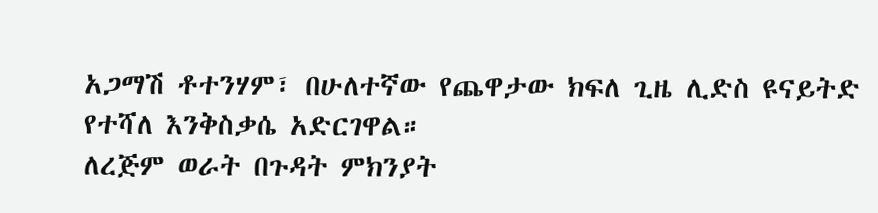አጋማሽ ቶተንሃም፣ በሁለተኛው የጨዋታው ክፍለ ጊዜ ሊድስ ዩናይትድ የተሻለ እንቅስቃሴ አድርገዋል።
ለረጅም ወራት በጉዳት ምክንያት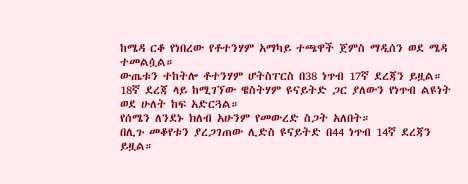ከሜዳ ርቆ የነበረው የቶተንሃም አማካይ ተጫዋች ጀምስ ማዲሰን ወደ ሜዳ ተመልሷል።
ውጤቱን ተከትሎ ቶተንሃም ሆትስፐርስ በ38 ነጥብ 17ኛ ደረጃን ይዟል። 18ኛ ደረጃ ላይ ከሚገኘው ዌስትሃም ዩናይትድ ጋር ያለውን የነጥብ ልዩነት ወደ ሁለት ከፍ አድርጓል።
የሰሜን ለንደኑ ክለብ አሁንም የመውረድ ስጋት አለበት።
በሊጉ መቆየቱን ያረጋገጠው ሊድስ ዩናይትድ በ44 ነጥብ 14ኛ ደረጃን ይዟል።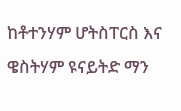ከቶተንሃም ሆትስፐርስ እና ዌስትሃም ዩናይትድ ማን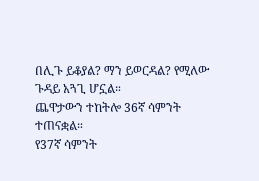በሊጉ ይቆያል? ማን ይወርዳል? የሚለው ጉዳይ አጓጊ ሆኗል።
ጨዋታውን ተከትሎ 36ኛ ሳምንት ተጠናቋል።
የ37ኛ ሳምንት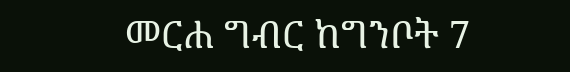መርሐ ግብር ከግንቦት 7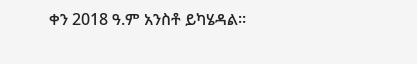ቀን 2018 ዓ.ም አንስቶ ይካሄዳል።